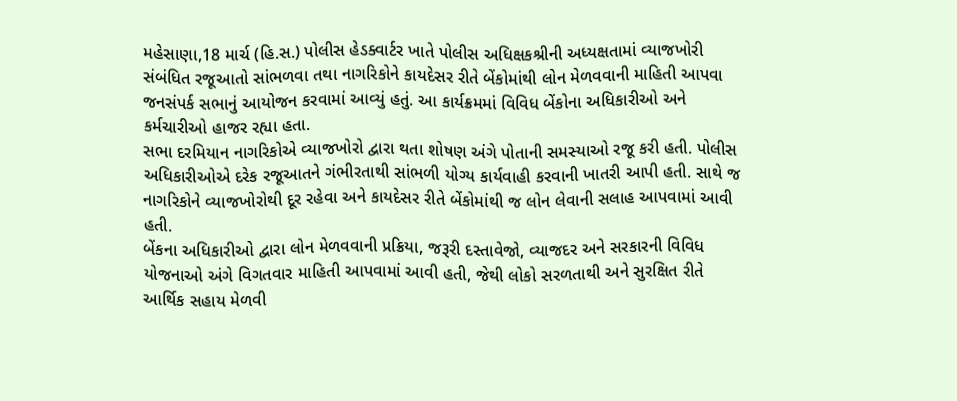મહેસાણા,18 માર્ચ (હિ.સ.) પોલીસ હેડક્વાર્ટર ખાતે પોલીસ અધિક્ષકશ્રીની અધ્યક્ષતામાં વ્યાજખોરી સંબંધિત રજૂઆતો સાંભળવા તથા નાગરિકોને કાયદેસર રીતે બેંકોમાંથી લોન મેળવવાની માહિતી આપવા જનસંપર્ક સભાનું આયોજન કરવામાં આવ્યું હતું. આ કાર્યક્રમમાં વિવિધ બેંકોના અધિકારીઓ અને કર્મચારીઓ હાજર રહ્યા હતા.
સભા દરમિયાન નાગરિકોએ વ્યાજખોરો દ્વારા થતા શોષણ અંગે પોતાની સમસ્યાઓ રજૂ કરી હતી. પોલીસ અધિકારીઓએ દરેક રજૂઆતને ગંભીરતાથી સાંભળી યોગ્ય કાર્યવાહી કરવાની ખાતરી આપી હતી. સાથે જ નાગરિકોને વ્યાજખોરોથી દૂર રહેવા અને કાયદેસર રીતે બેંકોમાંથી જ લોન લેવાની સલાહ આપવામાં આવી હતી.
બેંકના અધિકારીઓ દ્વારા લોન મેળવવાની પ્રક્રિયા, જરૂરી દસ્તાવેજો, વ્યાજદર અને સરકારની વિવિધ યોજનાઓ અંગે વિગતવાર માહિતી આપવામાં આવી હતી, જેથી લોકો સરળતાથી અને સુરક્ષિત રીતે આર્થિક સહાય મેળવી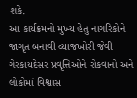શકે.
આ કાર્યક્રમનો મુખ્ય હેતુ નાગરિકોને જાગૃત બનાવી વ્યાજખોરી જેવી ગેરકાયદેસર પ્રવૃત્તિઓને રોકવાનો અને લોકોમાં વિશ્વાસ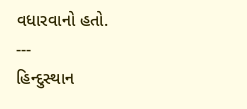વધારવાનો હતો.
---
હિન્દુસ્થાન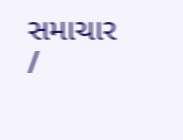સમાચાર /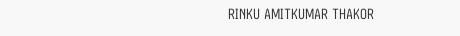RINKU AMITKUMAR THAKOR